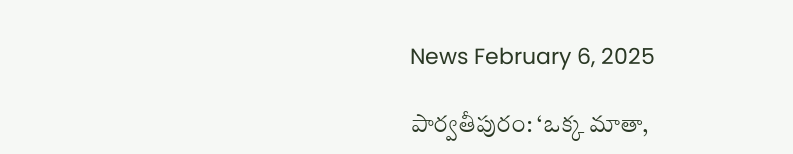News February 6, 2025

పార్వతీపురం: ‘ఒక్క మాతా,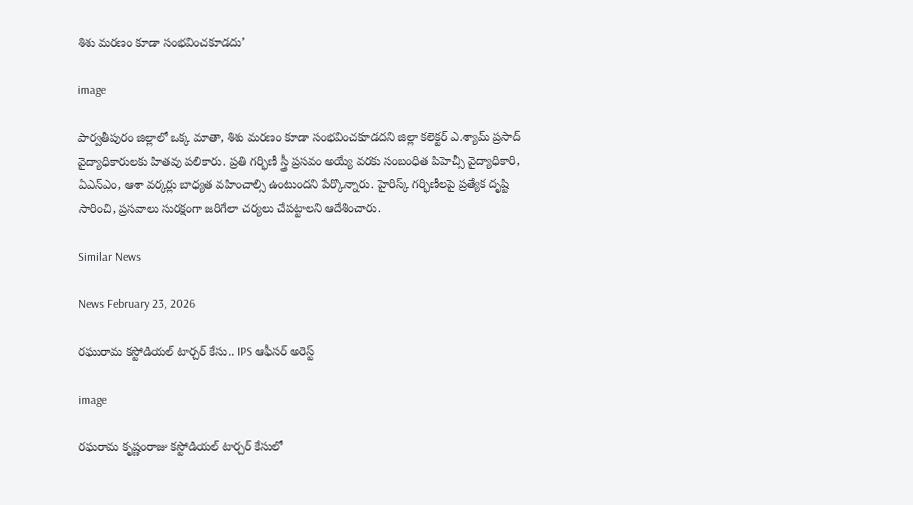శిశు మరణం కూడా సంభవించకూడదు’

image

పార్వతీపురం జిల్లాలో ఒక్క మాతా, శిశు మరణం కూడా సంభవించకూడదని జిల్లా కలెక్టర్ ఎ.శ్యామ్ ప్రసాద్ వైద్యాధికారులకు హితవు పలికారు. ప్రతి గర్భిణీ స్త్రీ ప్రసవం అయ్యే వరకు సంబంధిత పిహెచ్సీ వైద్యాధికారి, ఏఎన్ఎం, ఆశా వర్కర్లు బాధ్యత వహించాల్సి ఉంటుందని పేర్కొన్నారు. హైరిస్క్ గర్భిణీలపై ప్రత్యేక దృష్టి సారించి, ప్రసవాలు సురక్షంగా జరిగేలా చర్యలు చేపట్టాలని ఆదేశించారు.

Similar News

News February 23, 2026

రఘురామ కస్టోడియల్ టార్చర్ కేసు.. IPS ఆఫీసర్ అరెస్ట్

image

రఘరామ కృష్ణంరాజు కస్టోడియల్ టార్చర్ కేసులో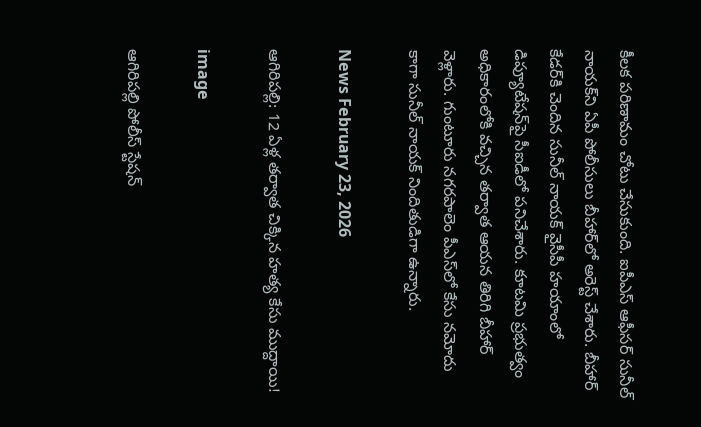కీలక పరిణామం చోటు చేసుకుంది. ఐపీఎస్ ఆఫీసర్ సునీల్ నాయక్‌ని ఏపీ పోలీసులు బీహార్‌లో అరెస్ట్ చేశారు. బీహార్ కేడర్‌కి చెందిన సునీల్ నాయక్ వైసీపీ హయాంలో డిప్యూటేషన్‌పై సీఐడీలో పనిచేశారు. కూటమి ప్రభుత్వం అధికారంలోకి వచ్చిన తర్వాత ఆయన తిరిగి బీహార్ వెళ్లారు. గుంటూరు నగరపాలెం పీఎస్‌లో కేసు నమోదు కాగా సునీల్ నాయక్ నిందితుడిగా ఉన్నారు.

News February 23, 2026

ఆగిరిపల్లి: 12 ఏళ్ల తర్వాత చిక్కిన హత్య కేసు ముద్దాయి!

image

ఆగిరిపల్లి పోలీస్ స్టేషన్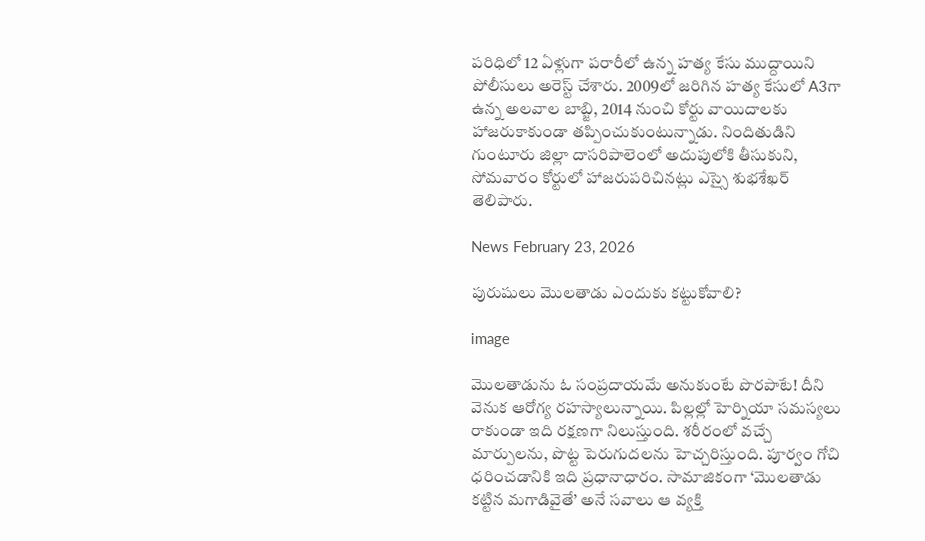పరిధిలో 12 ఏళ్లుగా పరారీలో ఉన్న హత్య కేసు ముద్దాయిని పోలీసులు అరెస్ట్ చేశారు. 2009లో జరిగిన హత్య కేసులో A3గా ఉన్న అలవాల బాబ్జి, 2014 నుంచి కోర్టు వాయిదాలకు హాజరుకాకుండా తప్పించుకుంటున్నాడు. నిందితుడిని గుంటూరు జిల్లా దాసరిపాలెంలో అదుపులోకి తీసుకుని, సోమవారం కోర్టులో హాజరుపరిచినట్లు ఎస్సై శుభశేఖర్ తెలిపారు.

News February 23, 2026

పురుషులు మొలతాడు ఎందుకు కట్టుకోవాలి?

image

మొలతాడును ఓ సంప్రదాయమే అనుకుంటే పొరపాటే! దీని వెనుక ఆరోగ్య రహస్యాలున్నాయి. పిల్లల్లో హెర్నియా సమస్యలు రాకుండా ఇది రక్షణగా నిలుస్తుంది. శరీరంలో వచ్చే మార్పులను, పొట్ట పెరుగుదలను హెచ్చరిస్తుంది. పూర్వం గోచి ధరించడానికి ఇది ప్రధానాధారం. సామాజికంగా ‘మొలతాడు కట్టిన మగాడివైతే’ అనే సవాలు ఆ వ్యక్తి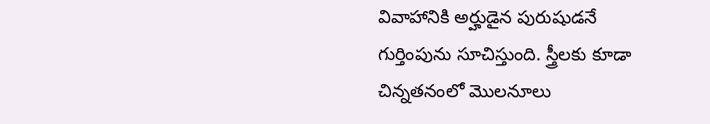వివాహానికి అర్హుడైన పురుషుడనే గుర్తింపును సూచిస్తుంది. స్త్రీలకు కూడా చిన్నతనంలో మొలనూలు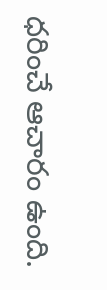ధరించే ఆచారం ఉంది.